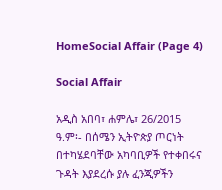HomeSocial Affair (Page 4)

Social Affair

አዲስ አበባ፣ ሐምሌ፣ 26/2015 ዓ.ም፡- በሰሜን ኢትዮጵያ ጦርነት በተካሄደባቸው አካባቢዎች የተቀበሩና ጉዳት እያደረሱ ያሉ ፈንጂዎችን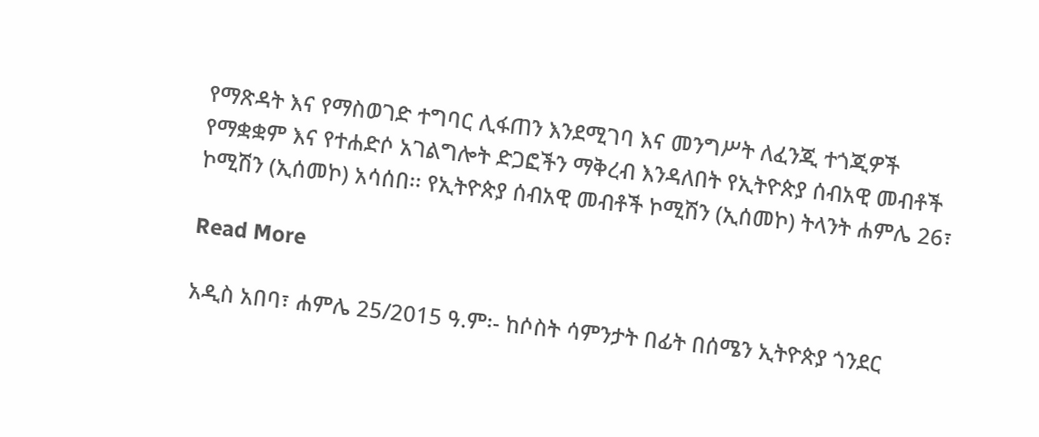የማጽዳት እና የማስወገድ ተግባር ሊፋጠን እንደሚገባ እና መንግሥት ለፈንጂ ተጎጂዎች የማቋቋም እና የተሐድሶ አገልግሎት ድጋፎችን ማቅረብ እንዳለበት የኢትዮጵያ ሰብአዊ መብቶች ኮሚሽን (ኢሰመኮ) አሳሰበ፡፡ የኢትዮጵያ ሰብአዊ መብቶች ኮሚሽን (ኢሰመኮ) ትላንት ሐምሌ 26፣

Read More

አዲስ አበባ፣ ሐምሌ 25/2015 ዓ.ም፡- ከሶስት ሳምንታት በፊት በሰሜን ኢትዮጵያ ጎንደር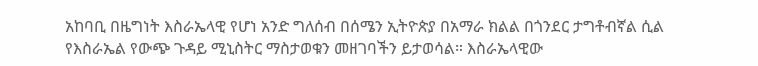አከባቢ በዜግነት እስራኤላዊ የሆነ አንድ ግለሰብ በሰሜን ኢትዮጵያ በአማራ ክልል በጎንደር ታግቶብኛል ሲል የእስራኤል የውጭ ጉዳይ ሚኒስትር ማስታወቁን መዘገባችን ይታወሳል። እስራኤላዊው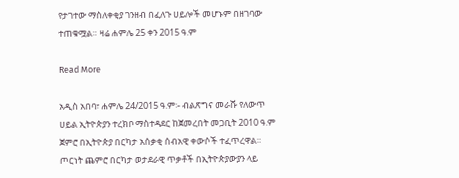የታገተው ማስለቀቂያ ገንዘብ በፈለጉ ሀይሎች መሆኑም በዘገባው ተጠቁሟል። ዛሬ ሐምሌ 25 ቀን 2015 ዓ.ም

Read More

አዲስ አበባ፣ ሐምሌ 24/2015 ዓ.ም፡- ብልጽግና መራሹ የለውጥ ሀይል ኢትዮጵያን ተረክቦ ማስተዳደር ከጀመረበት መጋቢት 2010 ዓ.ም ጀምሮ በኢትዮጵያ በርካታ አሰቃቂ ሰብአዊ ቀውሶች ተፈጥረዋል። ጦርነት ጨምሮ በርካታ ወታደራዊ ጥቃቶች በኢትዮጵያውያን ላይ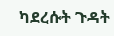ካደረሱት ጉዳት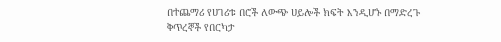በተጨማሪ የሀገሪቱ በሮች ለውጭ ሀይሎች ክፍት እንዲሆኑ በማድረጉ ቅጥረኞች የበርካታ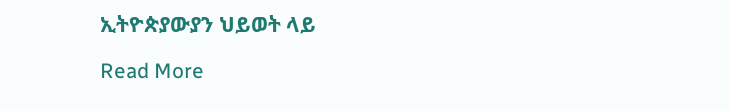ኢትዮጵያውያን ህይወት ላይ

Read More